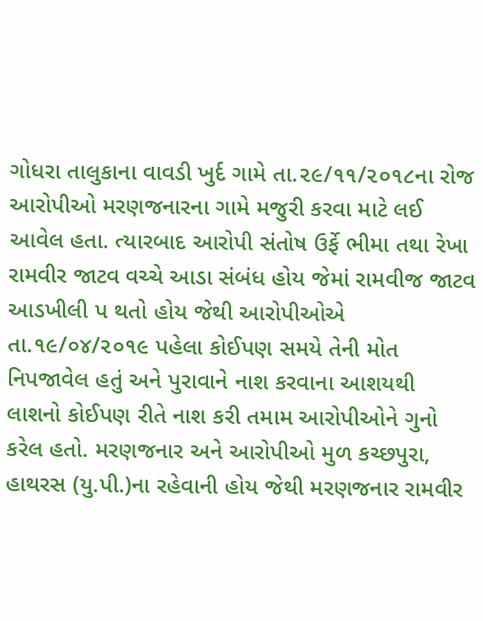ગોધરા તાલુકાના વાવડી ખુર્દ ગામે તા.૨૯/૧૧/૨૦૧૮ના રોજ આરોપીઓ મરણજનારના ગામે મજુરી કરવા માટે લઈ આવેલ હતા. ત્યારબાદ આરોપી સંતોષ ઉર્ફે ભીમા તથા રેખા રામવીર જાટવ વચ્ચે આડા સંબંધ હોય જેમાં રામવીજ જાટવ આડખીલી પ થતો હોય જેથી આરોપીઓએ તા.૧૯/૦૪/૨૦૧૯ પહેલા કોઈપણ સમયે તેની મોત નિપજાવેલ હતું અને પુરાવાને નાશ કરવાના આશયથી લાશનો કોઈપણ રીતે નાશ કરી તમામ આરોપીઓને ગુનો કરેલ હતો. મરણજનાર અને આરોપીઓ મુળ કચ્છપુરા, હાથરસ (યુ.પી.)ના રહેવાની હોય જેથી મરણજનાર રામવીર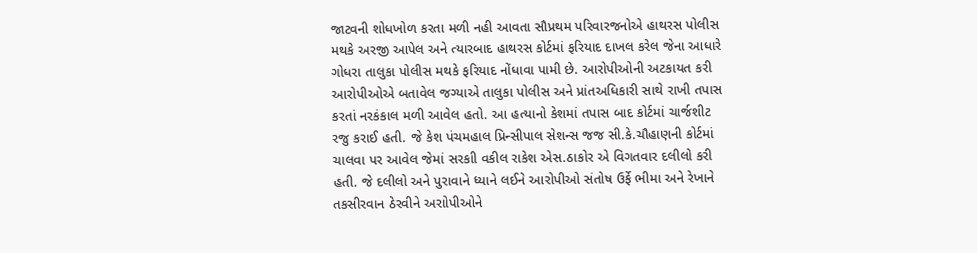જાટવની શોધખોળ કરતા મળી નહી આવતા સૌપ્રથમ પરિવારજનોએ હાથરસ પોલીસ મથકે અરજી આપેલ અને ત્યારબાદ હાથરસ કોર્ટમાં ફરિયાદ દાખલ કરેલ જેના આધારે ગોધરા તાલુકા પોલીસ મથકે ફરિયાદ નોંધાવા પામી છે. આરોપીઓની અટકાયત કરી આરોપીઓએ બતાવેલ જગ્યાએ તાલુકા પોલીસ અને પ્રાંતઅધિકારી સાથે રાખી તપાસ કરતાં નરકંકાલ મળી આવેલ હતો. આ હત્યાનો કેશમાં તપાસ બાદ કોર્ટમાં ચાર્જશીટ રજુ કરાઈ હતી. જે કેશ પંચમહાલ પ્રિન્સીપાલ સેશન્સ જજ સી.કે.ચૌહાણની કોર્ટમાં ચાલવા પર આવેલ જેમાં સરકાી વકીલ રાકેશ એસ.ઠાકોર એ વિગતવાર દલીલો કરી હતી. જે દલીલો અને પુરાવાને ધ્યાને લઈને આરોપીઓ સંતોષ ઉર્ફે ભીમા અને રેખાને તકસીરવાન ઠેરવીને અરાોપીઓને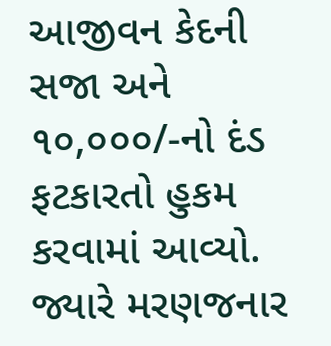આજીવન કેદની સજા અને ૧૦,૦૦૦/-નો દંડ ફટકારતો હુકમ કરવામાં આવ્યો. જ્યારે મરણજનાર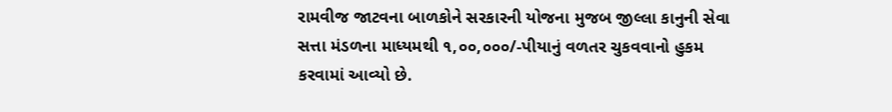રામવીજ જાટવના બાળકોને સરકારની યોજના મુજબ જીલ્લા કાનુની સેવા સત્તા મંડળના માધ્યમથી ૧,૦૦,૦૦૦/-પીયાનું વળતર ચુકવવાનો હુકમ કરવામાં આવ્યો છે.